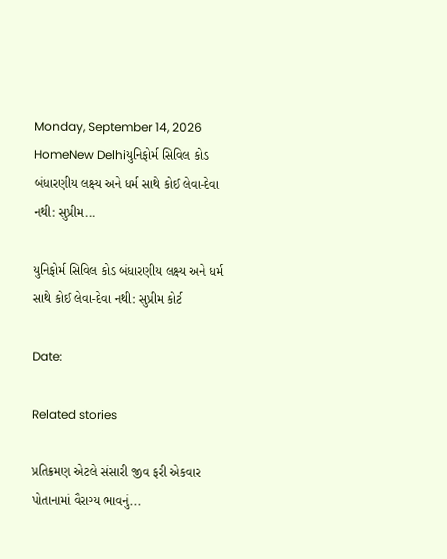Monday, September 14, 2026
HomeNew Delhiયુનિફોર્મ સિવિલ કોડ બંધારણીય લક્ષ્ય અને ધર્મ સાથે કોઈ લેવા-દેવા નથી: સુપ્રીમ...

યુનિફોર્મ સિવિલ કોડ બંધારણીય લક્ષ્ય અને ધર્મ સાથે કોઈ લેવા-દેવા નથી: સુપ્રીમ કોર્ટ

Date:

Related stories

પ્રતિક્રમણ એટલે સંસારી જીવ ફરી એકવાર પોતાનામાં વૈરાગ્ય ભાવનું...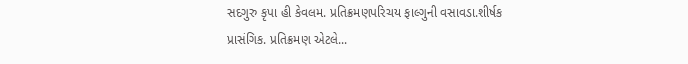સદગુરુ કૃપા હી કેવલમ. પ્રતિક્રમણપરિચય ફાલ્ગુની વસાવડા.શીર્ષક પ્રાસંગિક. પ્રતિક્રમણ એટલે...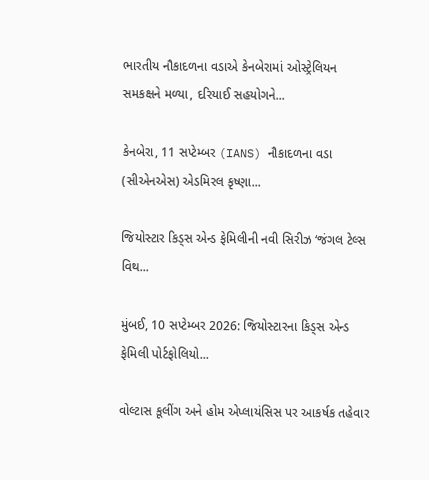ભારતીય નૌકાદળના વડાએ કેનબેરામાં ઓસ્ટ્રેલિયન સમકક્ષને મળ્યા, દરિયાઈ સહયોગને...

કેનબેરા, 11 સપ્ટેમ્બર (IANS) નૌકાદળના વડા (સીએનએસ) એડમિરલ કૃષ્ણા...

જિયોસ્ટાર કિડ્સ એન્ડ ફેમિલીની નવી સિરીઝ ‘જંગલ ટેલ્સ વિથ...

મુંબઈ, 10 સપ્ટેમ્બર 2026: જિયોસ્ટારના કિડ્સ એન્ડ ફેમિલી પોર્ટફોલિયો...

વોલ્ટાસ કૂલીંગ અને હોમ એપ્લાયંસિસ પર આકર્ષક તહેવાર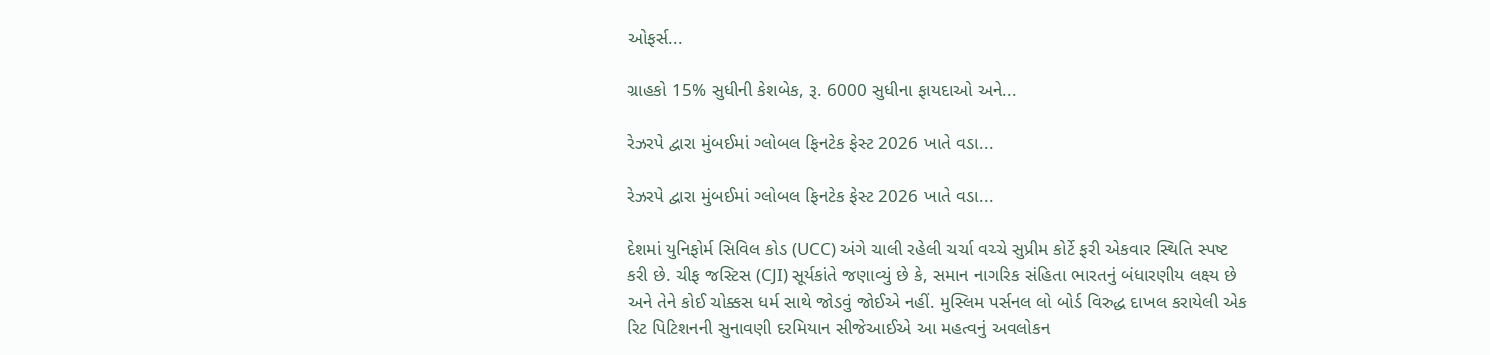ઓફર્સ...

ગ્રાહકો 15% સુધીની કેશબેક, રૂ. 6000 સુધીના ફાયદાઓ અને...

રેઝરપે દ્વારા મુંબઈમાં ગ્લોબલ ફિનટેક ફેસ્ટ 2026 ખાતે વડા...

રેઝરપે દ્વારા મુંબઈમાં ગ્લોબલ ફિનટેક ફેસ્ટ 2026 ખાતે વડા...

દેશમાં યુનિફોર્મ સિવિલ કોડ (UCC) અંગે ચાલી રહેલી ચર્ચા વચ્ચે સુપ્રીમ કોર્ટે ફરી એકવાર સ્થિતિ સ્પષ્ટ કરી છે. ચીફ જસ્ટિસ (CJI) સૂર્યકાંતે જણાવ્યું છે કે, સમાન નાગરિક સંહિતા ભારતનું બંધારણીય લક્ષ્ય છે અને તેને કોઈ ચોક્કસ ધર્મ સાથે જોડવું જોઈએ નહીં. મુસ્લિમ પર્સનલ લો બોર્ડ વિરુદ્ધ દાખલ કરાયેલી એક રિટ પિટિશનની સુનાવણી દરમિયાન સીજેઆઈએ આ મહત્વનું અવલોકન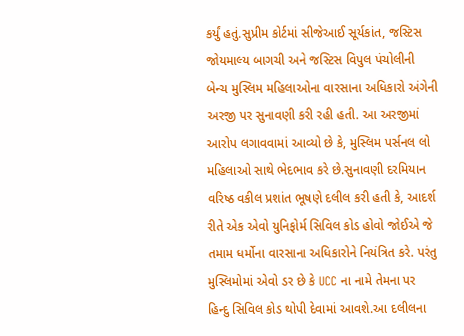કર્યું હતું.સુપ્રીમ કોર્ટમાં સીજેઆઈ સૂર્યકાંત, જસ્ટિસ જોયમાલ્ય બાગચી અને જસ્ટિસ વિપુલ પંચોલીની બેન્ચ મુસ્લિમ મહિલાઓના વારસાના અધિકારો અંગેની અરજી પર સુનાવણી કરી રહી હતી. આ અરજીમાં આરોપ લગાવવામાં આવ્યો છે કે, મુસ્લિમ પર્સનલ લો મહિલાઓ સાથે ભેદભાવ કરે છે.સુનાવણી દરમિયાન વરિષ્ઠ વકીલ પ્રશાંત ભૂષણે દલીલ કરી હતી કે, આદર્શ રીતે એક એવો યુનિફોર્મ સિવિલ કોડ હોવો જોઈએ જે તમામ ધર્મોના વારસાના અધિકારોને નિયંત્રિત કરે. પરંતુ મુસ્લિમોમાં એવો ડર છે કે UCC ના નામે તેમના પર હિન્દુ સિવિલ કોડ થોપી દેવામાં આવશે.આ દલીલના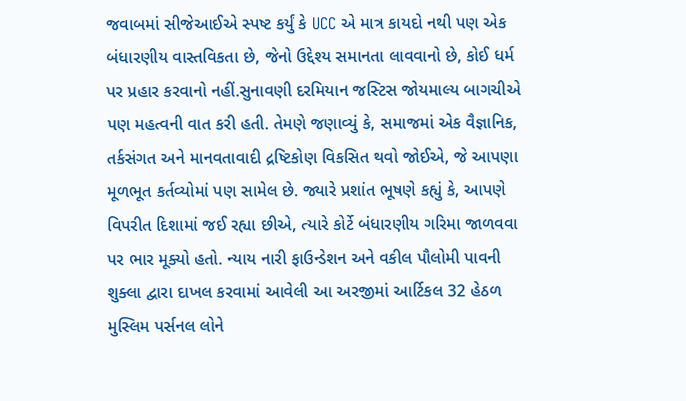જવાબમાં સીજેઆઈએ સ્પષ્ટ કર્યું કે UCC એ માત્ર કાયદો નથી પણ એક બંધારણીય વાસ્તવિકતા છે, જેનો ઉદ્દેશ્ય સમાનતા લાવવાનો છે, કોઈ ધર્મ પર પ્રહાર કરવાનો નહીં.સુનાવણી દરમિયાન જસ્ટિસ જોયમાલ્ય બાગચીએ પણ મહત્વની વાત કરી હતી. તેમણે જણાવ્યું કે, સમાજમાં એક વૈજ્ઞાનિક, તર્કસંગત અને માનવતાવાદી દ્રષ્ટિકોણ વિકસિત થવો જોઈએ, જે આપણા મૂળભૂત કર્તવ્યોમાં પણ સામેલ છે. જ્યારે પ્રશાંત ભૂષણે કહ્યું કે, આપણે વિપરીત દિશામાં જઈ રહ્યા છીએ, ત્યારે કોર્ટે બંધારણીય ગરિમા જાળવવા પર ભાર મૂક્યો હતો. ન્યાય નારી ફાઉન્ડેશન અને વકીલ પૌલોમી પાવની શુક્લા દ્વારા દાખલ કરવામાં આવેલી આ અરજીમાં આર્ટિકલ 32 હેઠળ મુસ્લિમ પર્સનલ લોને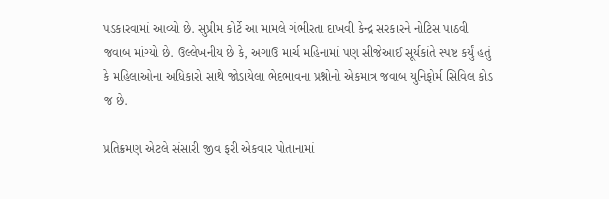પડકારવામાં આવ્યો છે. સુપ્રીમ કોર્ટે આ મામલે ગંભીરતા દાખવી કેન્દ્ર સરકારને નોટિસ પાઠવી જવાબ માંગ્યો છે. ઉલ્લેખનીય છે કે, અગાઉ માર્ચ મહિનામાં પણ સીજેઆઈ સૂર્યકાંતે સ્પષ્ટ કર્યું હતું કે મહિલાઓના અધિકારો સાથે જોડાયેલા ભેદભાવના પ્રશ્નોનો એકમાત્ર જવાબ યુનિફોર્મ સિવિલ કોડ જ છે.

પ્રતિક્રમણ એટલે સંસારી જીવ ફરી એકવાર પોતાનામાં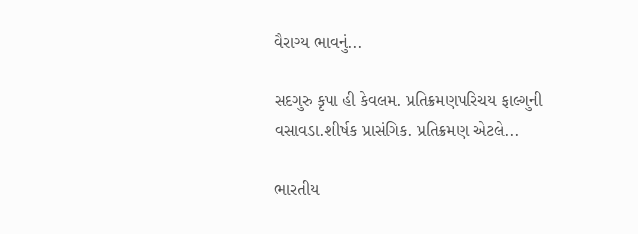વૈરાગ્ય ભાવનું...

સદગુરુ કૃપા હી કેવલમ. પ્રતિક્રમણપરિચય ફાલ્ગુની વસાવડા.શીર્ષક પ્રાસંગિક. પ્રતિક્રમણ એટલે...

ભારતીય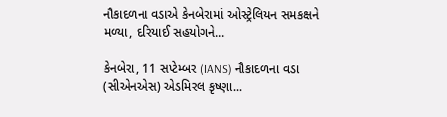નૌકાદળના વડાએ કેનબેરામાં ઓસ્ટ્રેલિયન સમકક્ષને મળ્યા, દરિયાઈ સહયોગને...

કેનબેરા, 11 સપ્ટેમ્બર (IANS) નૌકાદળના વડા (સીએનએસ) એડમિરલ કૃષ્ણા...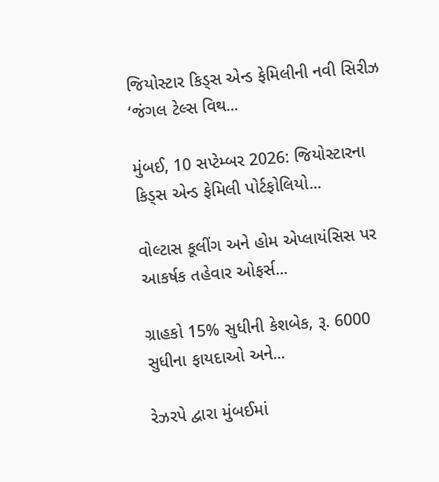જિયોસ્ટાર કિડ્સ એન્ડ ફેમિલીની નવી સિરીઝ ‘જંગલ ટેલ્સ વિથ...

મુંબઈ, 10 સપ્ટેમ્બર 2026: જિયોસ્ટારના કિડ્સ એન્ડ ફેમિલી પોર્ટફોલિયો...

વોલ્ટાસ કૂલીંગ અને હોમ એપ્લાયંસિસ પર આકર્ષક તહેવાર ઓફર્સ...

ગ્રાહકો 15% સુધીની કેશબેક, રૂ. 6000 સુધીના ફાયદાઓ અને...

રેઝરપે દ્વારા મુંબઈમાં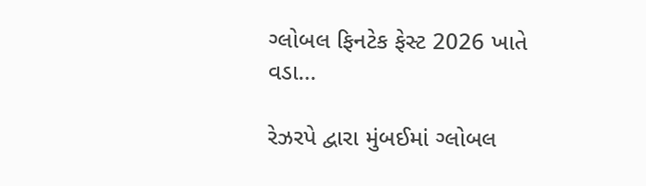ગ્લોબલ ફિનટેક ફેસ્ટ 2026 ખાતે વડા...

રેઝરપે દ્વારા મુંબઈમાં ગ્લોબલ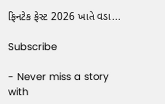ફિનટેક ફેસ્ટ 2026 ખાતે વડા...

Subscribe

- Never miss a story with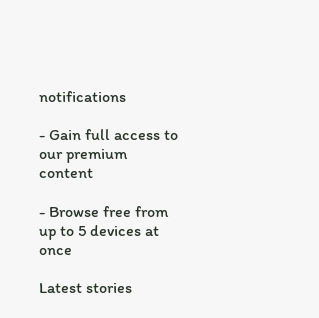notifications

- Gain full access to our premium content

- Browse free from up to 5 devices at once

Latest stories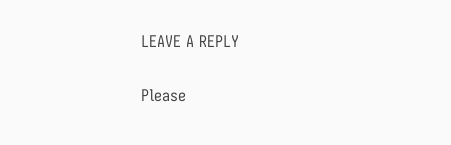LEAVE A REPLY

Please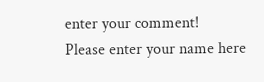enter your comment!
Please enter your name here